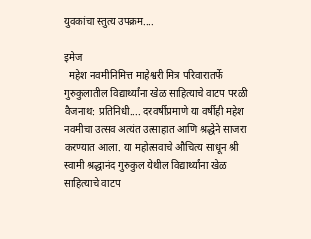युवकांचा स्तुत्य उपक्रम....

इमेज
  महेश नवमीनिमित्त माहेश्वरी मित्र परिवारातर्फे गुरुकुलातील विद्यार्थ्यांना खेळ साहित्याचे वाटप परळी वैजनाथ: प्रतिनिधी.... दरवर्षीप्रमाणे या वर्षीही महेश नवमीचा उत्सव अत्यंत उत्साहात आणि श्रद्धेने साजरा करण्यात आला. या महोत्सवाचे औचित्य साधून श्री स्वामी श्रद्धानंद गुरुकुल येथील विद्यार्थ्यांना खेळ साहित्याचे वाटप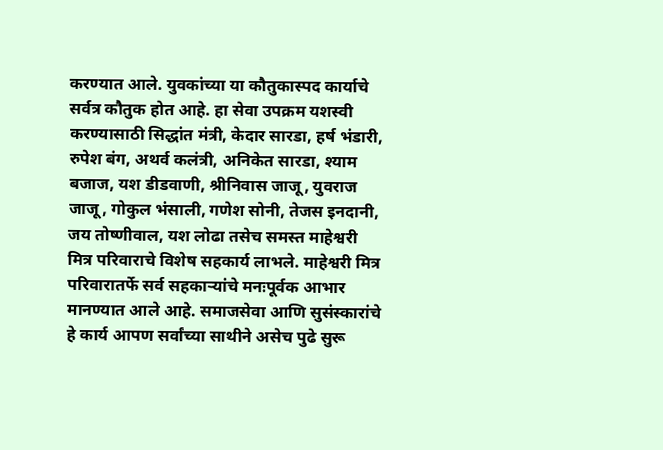करण्यात आले. युवकांच्या या कौतुकास्पद कार्याचे सर्वत्र कौतुक होत आहे. हा सेवा उपक्रम यशस्वी करण्यासाठी सिद्धांत मंत्री, केदार सारडा, हर्ष भंडारी, रुपेश बंग, अथर्व कलंत्री, अनिकेत सारडा, श्याम बजाज, यश डीडवाणी, श्रीनिवास जाजू, युवराज जाजू, गोकुल भंसाली, गणेश सोनी, तेजस इनदानी, जय तोष्णीवाल, यश लोढा तसेच समस्त माहेश्वरी मित्र परिवाराचे विशेष सहकार्य लाभले. माहेश्वरी मित्र परिवारातर्फे सर्व सहकाऱ्यांचे मनःपूर्वक आभार मानण्यात आले आहे. समाजसेवा आणि सुसंस्कारांचे हे कार्य आपण सर्वांच्या साथीने असेच पुढे सुरू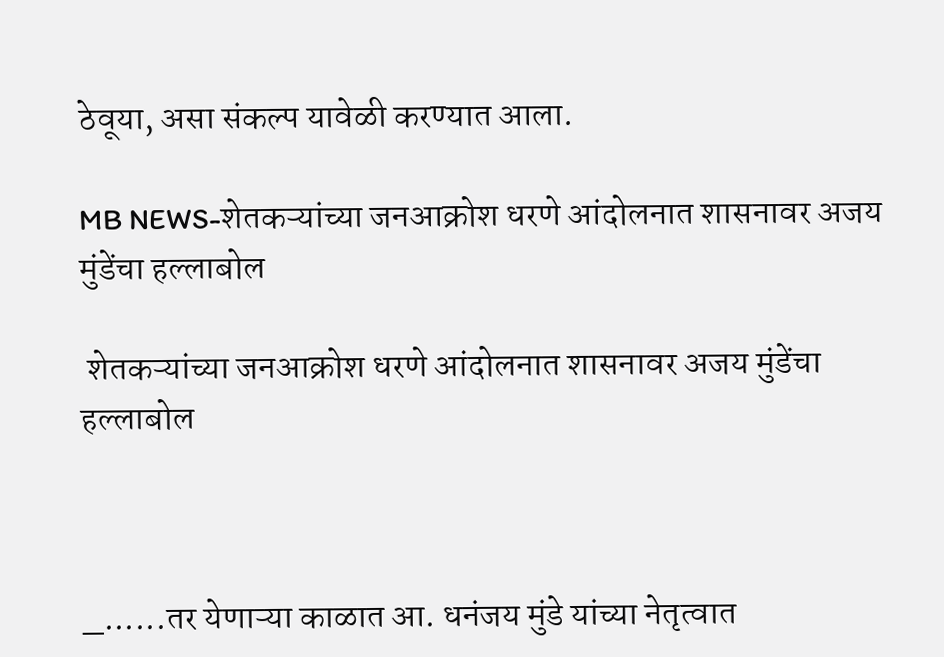ठेवूया, असा संकल्प यावेळी करण्यात आला.

MB NEWS-शेतकऱ्यांच्या जनआक्रोश धरणे आंदोलनात शासनावर अजय मुंडेंचा हल्लाबोल

 शेतकऱ्यांच्या जनआक्रोश धरणे आंदोलनात शासनावर अजय मुंडेंचा हल्लाबोल



_......तर येणाऱ्या काळात आ. धनंजय मुंडे यांच्या नेतृत्वात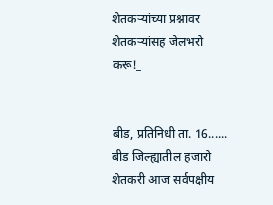शेतकऱ्यांच्या प्रश्नावर शेतकऱ्यांसह जेलभरो करू!_


बीड, प्रतिनिधी ता. 16...... बीड जिल्ह्यातील हजारो शेतकरी आज सर्वपक्षीय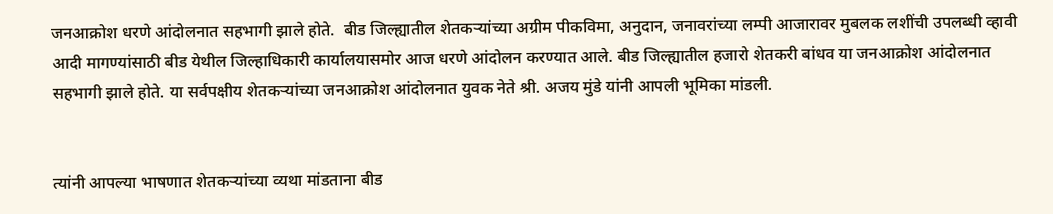जनआक्रोश धरणे आंदोलनात सहभागी झाले होते.  बीड जिल्ह्यातील शेतकऱ्यांच्या अग्रीम पीकविमा, अनुदान, जनावरांच्या लम्पी आजारावर मुबलक लशींची उपलब्धी व्हावी आदी मागण्यांसाठी बीड येथील जिल्हाधिकारी कार्यालयासमोर आज धरणे आंदोलन करण्यात आले. बीड जिल्ह्यातील हजारो शेतकरी बांधव या जनआक्रोश आंदोलनात सहभागी झाले होते. या सर्वपक्षीय शेतकऱ्यांच्या जनआक्रोश आंदोलनात युवक नेते श्री. अजय मुंडे यांनी आपली भूमिका मांडली.


त्यांनी आपल्या भाषणात शेतकऱ्यांच्या व्यथा मांडताना बीड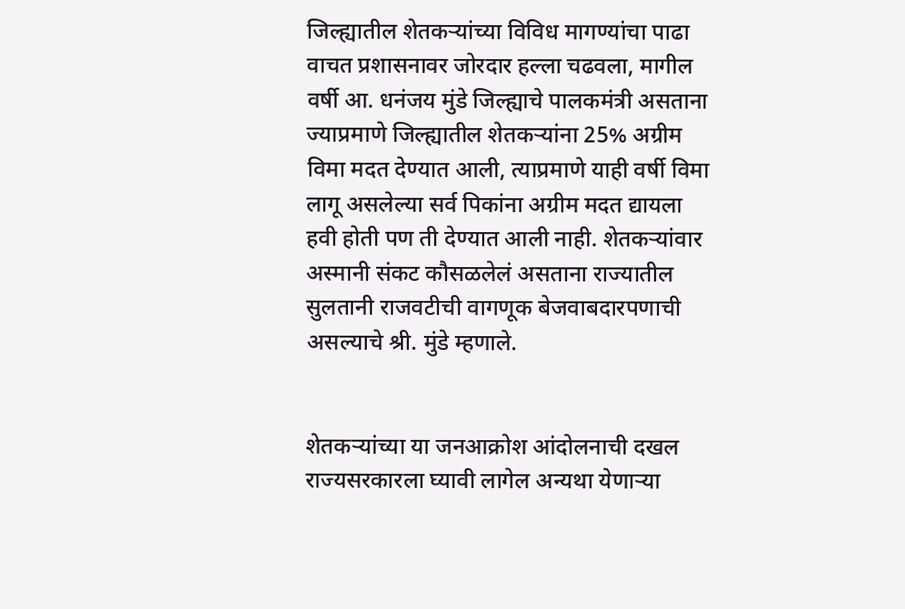जिल्ह्यातील शेतकऱ्यांच्या विविध मागण्यांचा पाढा वाचत प्रशासनावर जोरदार हल्ला चढवला, मागील वर्षी आ. धनंजय मुंडे जिल्ह्याचे पालकमंत्री असताना ज्याप्रमाणे जिल्ह्यातील शेतकऱ्यांना 25% अग्रीम विमा मदत देण्यात आली, त्याप्रमाणे याही वर्षी विमा लागू असलेल्या सर्व पिकांना अग्रीम मदत द्यायला हवी होती पण ती देण्यात आली नाही. शेतकऱ्यांवार अस्मानी संकट कौसळलेलं असताना राज्यातील सुलतानी राजवटीची वागणूक बेजवाबदारपणाची असल्याचे श्री. मुंडे म्हणाले.


शेतकऱ्यांच्या या जनआक्रोश आंदोलनाची दखल राज्यसरकारला घ्यावी लागेल अन्यथा येणाऱ्या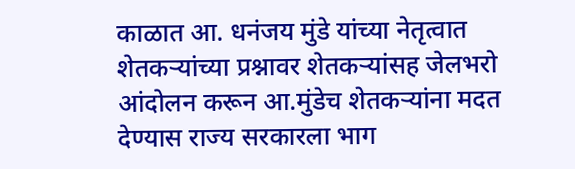काळात आ. धनंजय मुंडे यांच्या नेतृत्वात शेतकऱ्यांच्या प्रश्नावर शेतकऱ्यांसह जेलभरो आंदोलन करून आ.मुंडेच शेतकऱ्यांना मदत देण्यास राज्य सरकारला भाग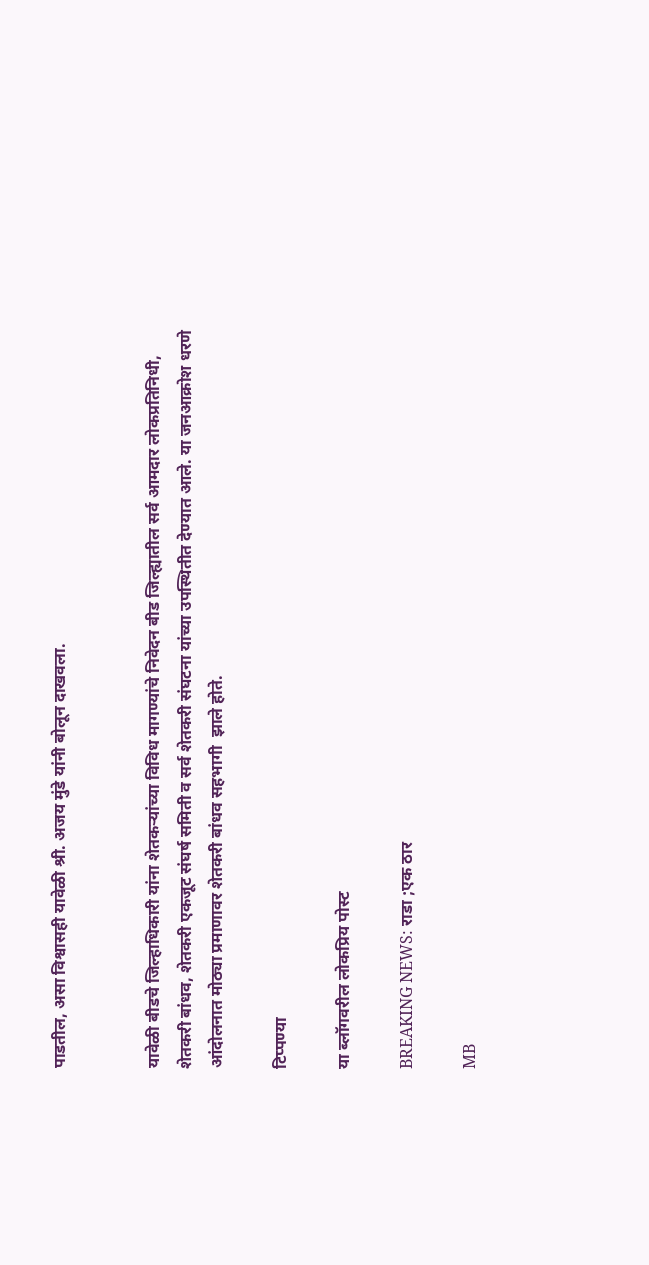पाडतील, असा विश्वासही यावेळी श्री. अजय मुंडे यांनी बोलून दाखवला.


यावेळी बीडचे जिल्हाधिकारी यांना शेतकऱ्यांच्या विविध मागण्यांचे निवेदन बीड जिल्ह्यातील सर्व आमदार लोकप्रतिनिधी, शेतकरी बांधव, शेतकरी एकजूट संघर्ष समिती व सर्व शेतकरी संघटना यांच्या उपस्थितीत देण्यात आले. या जनआक्रोश धरणे आंदोलनात मोठ्या प्रमाणावर शेतकरी बांधव सहभागी  झाले होते.

टिप्पण्या

या ब्लॉगवरील लोकप्रिय पोस्ट

BREAKING NEWS: राडा ;एक ठार

MB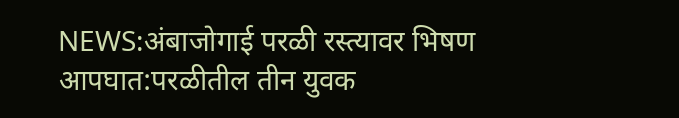NEWS:अंबाजोगाई परळी रस्त्यावर भिषण आपघात:परळीतील तीन युवक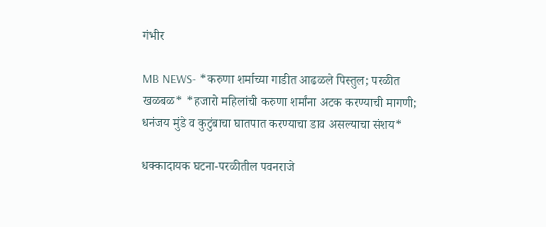गंभीर

MB NEWS- *करुणा शर्माच्या गाडीत आढळले पिस्तुल; परळीत खळबळ* *हजारो महिलांची करुणा शर्मांना अटक करण्याची मागणी; धनंजय मुंडे व कुटुंबाचा घातपात करण्याचा डाव असल्याचा संशय*

धक्कादायक घटना-परळीतील पवनराजे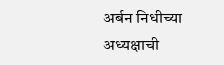अर्बन निधीच्या अध्यक्षाची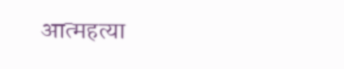आत्महत्या